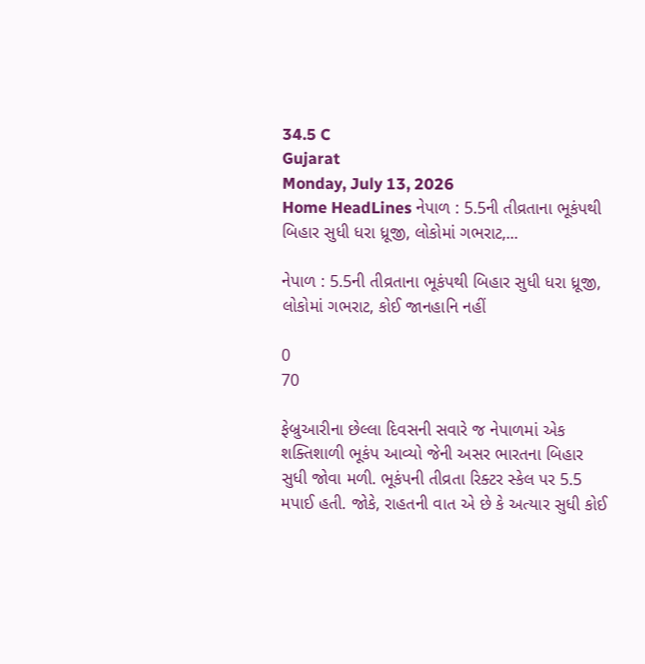34.5 C
Gujarat
Monday, July 13, 2026
Home HeadLines નેપાળ : 5.5ની તીવ્રતાના ભૂકંપથી બિહાર સુધી ધરા ધ્રૂજી, લોકોમાં ગભરાટ,...

નેપાળ : 5.5ની તીવ્રતાના ભૂકંપથી બિહાર સુધી ધરા ધ્રૂજી, લોકોમાં ગભરાટ, કોઈ જાનહાનિ નહીં

0
70

ફેબ્રુઆરીના છેલ્લા દિવસની સવારે જ નેપાળમાં એક શક્તિશાળી ભૂકંપ આવ્યો જેની અસર ભારતના બિહાર સુધી જોવા મળી. ભૂકંપની તીવ્રતા રિક્ટર સ્કેલ પર 5.5 મપાઈ હતી. જોકે, રાહતની વાત એ છે કે અત્યાર સુધી કોઈ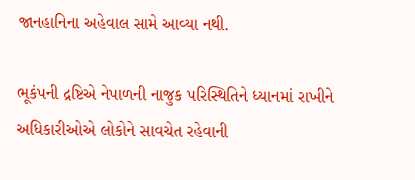જાનહાનિના અહેવાલ સામે આવ્યા નથી.

ભૂકંપની દ્રષ્ટિએ નેપાળની નાજુક પરિસ્થિતિને ધ્યાનમાં રાખીને અધિકારીઓએ લોકોને સાવચેત રહેવાની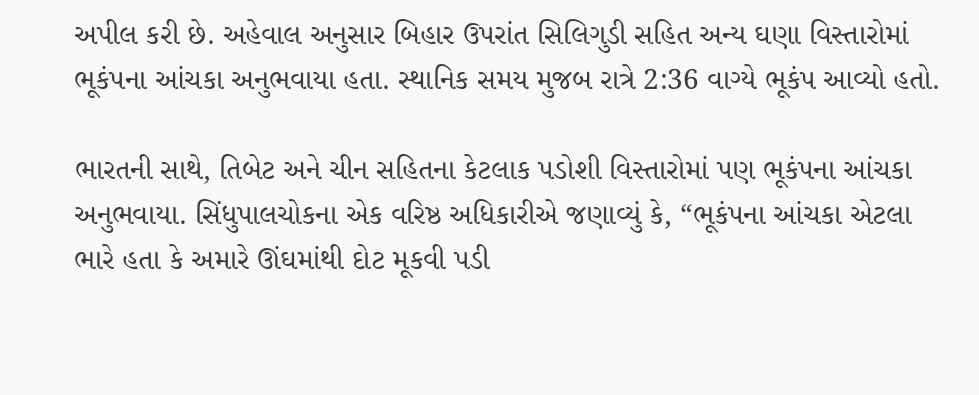અપીલ કરી છે. અહેવાલ અનુસાર બિહાર ઉપરાંત સિલિગુડી સહિત અન્ય ઘણા વિસ્તારોમાં ભૂકંપના આંચકા અનુભવાયા હતા. સ્થાનિક સમય મુજબ રાત્રે 2:36 વાગ્યે ભૂકંપ આવ્યો હતો.

ભારતની સાથે, તિબેટ અને ચીન સહિતના કેટલાક પડોશી વિસ્તારોમાં પણ ભૂકંપના આંચકા અનુભવાયા. સિંધુપાલચોકના એક વરિષ્ઠ અધિકારીએ જણાવ્યું કે, “ભૂકંપના આંચકા એટલા ભારે હતા કે અમારે ઊંઘમાંથી દોટ મૂકવી પડી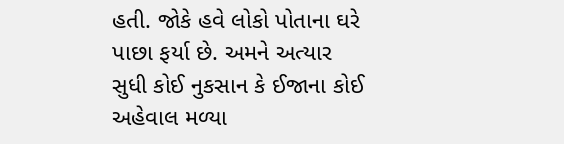હતી. જોકે હવે લોકો પોતાના ઘરે પાછા ફર્યા છે. અમને અત્યાર સુધી કોઈ નુકસાન કે ઈજાના કોઈ અહેવાલ મળ્યા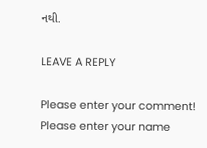નથી.

LEAVE A REPLY

Please enter your comment!
Please enter your name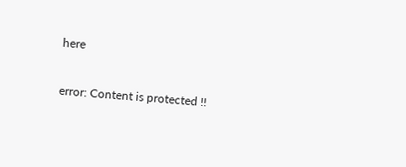here

error: Content is protected !!